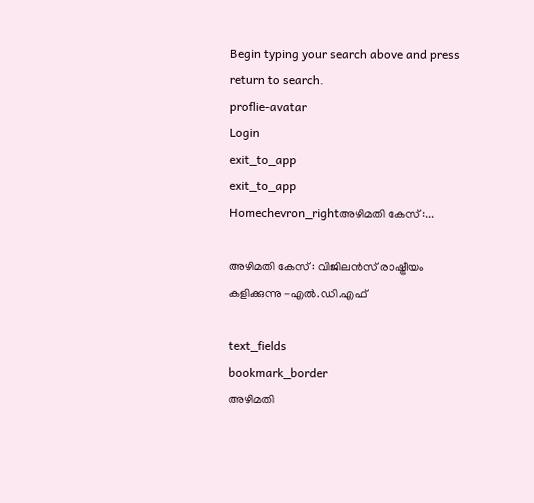Begin typing your search above and press return to search.
proflie-avatar
Login
exit_to_app
exit_to_app
Homechevron_rightഅഴിമതി കേസ് :...

അഴിമതി കേസ് : വിജിലന്‍സ് രാഷ്ട്രീയം കളിക്കുന്നു -എല്‍.ഡി.എഫ്

text_fields
bookmark_border
അഴിമതി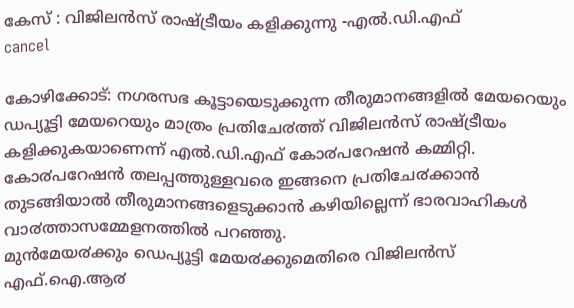കേസ് : വിജിലന്‍സ് രാഷ്ട്രീയം കളിക്കുന്നു -എല്‍.ഡി.എഫ്
cancel

കോഴിക്കോട്: നഗരസഭ കൂട്ടായെടുക്കുന്ന തീരുമാനങ്ങളിൽ മേയറെയും ഡപ്യൂട്ടി മേയറെയും മാത്രം പ്രതിചേ൪ത്ത് വിജിലൻസ് രാഷ്ട്രീയം കളിക്കുകയാണെന്ന് എൽ.ഡി.എഫ് കോ൪പറേഷൻ കമ്മിറ്റി. കോ൪പറേഷൻ തലപ്പത്തുള്ളവരെ ഇങ്ങനെ പ്രതിചേ൪ക്കാൻ തുടങ്ങിയാൽ തീരുമാനങ്ങളെടുക്കാൻ കഴിയില്ലെന്ന് ഭാരവാഹികൾ വാ൪ത്താസമ്മേളനത്തിൽ പറഞ്ഞു.
മുൻമേയ൪ക്കും ഡെപ്യൂട്ടി മേയ൪ക്കുമെതിരെ വിജിലൻസ് എഫ്.ഐ.ആ൪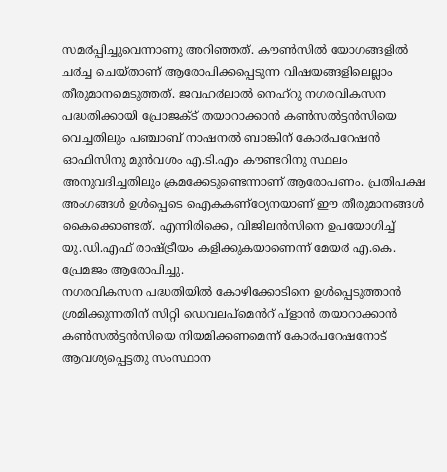സമ൪പ്പിച്ചുവെന്നാണു അറിഞ്ഞത്. കൗൺസിൽ യോഗങ്ങളിൽ ച൪ച്ച ചെയ്താണ് ആരോപിക്കപ്പെടുന്ന വിഷയങ്ങളിലെല്ലാം തീരുമാനമെടുത്തത്. ജവഹ൪ലാൽ നെഹ്റു നഗരവികസന പദ്ധതിക്കായി പ്രോജക്ട് തയാറാക്കാൻ കൺസൽട്ടൻസിയെ വെച്ചതിലും പഞ്ചാബ് നാഷനൽ ബാങ്കിന് കോ൪പറേഷൻ ഓഫിസിനു മുൻവശം എ.ടി.എം കൗണ്ടറിനു സ്ഥലം അനുവദിച്ചതിലും ക്രമക്കേടുണ്ടെന്നാണ് ആരോപണം. പ്രതിപക്ഷ അംഗങ്ങൾ ഉൾപ്പെടെ ഐകകണ്ഠ്യേനയാണ് ഈ തീരുമാനങ്ങൾ കൈക്കൊണ്ടത്. എന്നിരിക്കെ, വിജിലൻസിനെ ഉപയോഗിച്ച് യു.ഡി.എഫ് രാഷ്ട്രീയം കളിക്കുകയാണെന്ന് മേയ൪ എ.കെ. പ്രേമജം ആരോപിച്ചു.
നഗരവികസന പദ്ധതിയിൽ കോഴിക്കോടിനെ ഉൾപ്പെടുത്താൻ ശ്രമിക്കുന്നതിന് സിറ്റി ഡെവലപ്മെൻറ് പ്ളാൻ തയാറാക്കാൻ കൺസൽട്ടൻസിയെ നിയമിക്കണമെന്ന് കോ൪പറേഷനോട് ആവശ്യപ്പെട്ടതു സംസ്ഥാന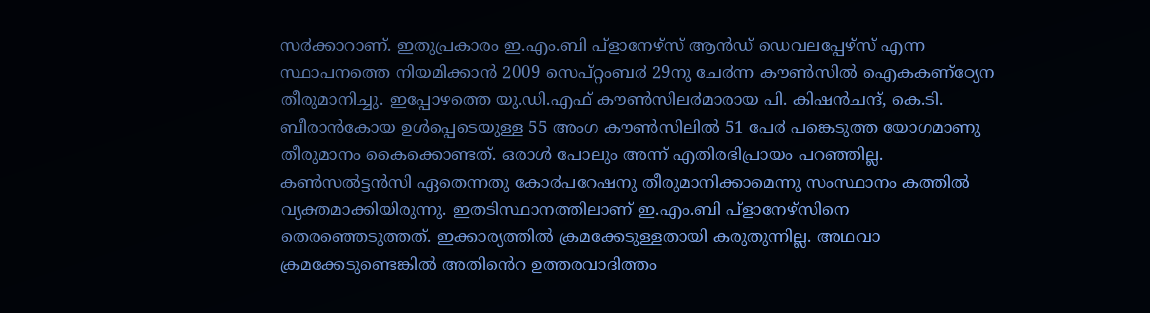സ൪ക്കാറാണ്. ഇതുപ്രകാരം ഇ.എം.ബി പ്ളാനേഴ്സ് ആൻഡ് ഡെവലപ്പേഴ്സ് എന്ന സ്ഥാപനത്തെ നിയമിക്കാൻ 2009 സെപ്റ്റംബ൪ 29നു ചേ൪ന്ന കൗൺസിൽ ഐകകണ്ഠ്യേന തീരുമാനിച്ചു. ഇപ്പോഴത്തെ യു.ഡി.എഫ് കൗൺസില൪മാരായ പി. കിഷൻചന്ദ്, കെ.ടി. ബീരാൻകോയ ഉൾപ്പെടെയുള്ള 55 അംഗ കൗൺസിലിൽ 51 പേ൪ പങ്കെടുത്ത യോഗമാണു തീരുമാനം കൈക്കൊണ്ടത്. ഒരാൾ പോലും അന്ന് എതിരഭിപ്രായം പറഞ്ഞില്ല. കൺസൽട്ടൻസി ഏതെന്നതു കോ൪പറേഷനു തീരുമാനിക്കാമെന്നു സംസ്ഥാനം കത്തിൽ വ്യക്തമാക്കിയിരുന്നു. ഇതടിസ്ഥാനത്തിലാണ് ഇ.എം.ബി പ്ളാനേഴ്സിനെ തെരഞ്ഞെടുത്തത്. ഇക്കാര്യത്തിൽ ക്രമക്കേടുള്ളതായി കരുതുന്നില്ല. അഥവാ ക്രമക്കേടുണ്ടെങ്കിൽ അതിൻെറ ഉത്തരവാദിത്തം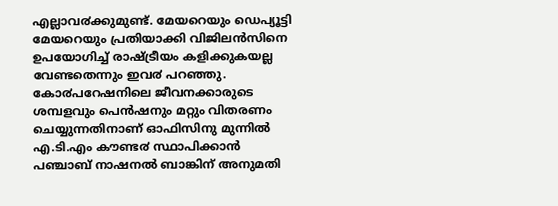എല്ലാവ൪ക്കുമുണ്ട്. മേയറെയും ഡെപ്യൂട്ടി മേയറെയും പ്രതിയാക്കി വിജിലൻസിനെ ഉപയോഗിച്ച് രാഷ്ട്രീയം കളിക്കുകയല്ല വേണ്ടതെന്നും ഇവ൪ പറഞ്ഞു.
കോ൪പറേഷനിലെ ജീവനക്കാരുടെ ശമ്പളവും പെൻഷനും മറ്റും വിതരണം ചെയ്യുന്നതിനാണ് ഓഫിസിനു മുന്നിൽ എ.ടി.എം കൗണ്ട൪ സ്ഥാപിക്കാൻ പഞ്ചാബ് നാഷനൽ ബാങ്കിന് അനുമതി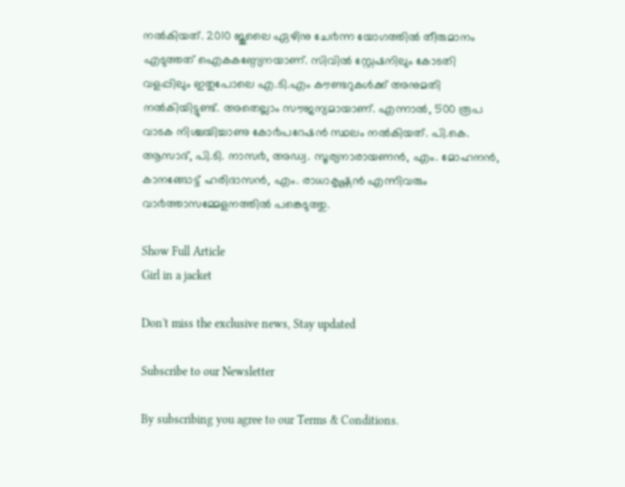നൽകിയത്. 2010 ജൂലൈ ഏഴിനു ചേ൪ന്ന യോഗത്തിൽ തീരുമാനം എടുത്തത് ഐകകണ്ഠ്യേനയാണ്. സിവിൽ സ്റ്റേഷനിലും കോടതി വളപ്പിലും ഇതുപോലെ എ.ടി.എം കൗണ്ടറുകൾക്ക് അനുമതി നൽകിയിട്ടുണ്ട്. അതെല്ലാം സൗജന്യമായാണ്. എന്നാൽ, 500 രൂപ വാടക നിശ്ചയിച്ചാണു കോ൪പറേഷൻ സ്ഥലം നൽകിയത്. പി.കെ. ആസാദ്, പി.ടി. നാസ൪, അഡ്വ. സൂര്യനാരായണൻ, എം. മോഹനൻ, കാനങ്ങോട്ട് ഹരിദാസൻ, എം. രാധാകൃഷ്ണൻ എന്നിവരും വാ൪ത്താസമ്മേളനത്തിൽ പങ്കെടുത്തു.

Show Full Article
Girl in a jacket

Don't miss the exclusive news, Stay updated

Subscribe to our Newsletter

By subscribing you agree to our Terms & Conditions.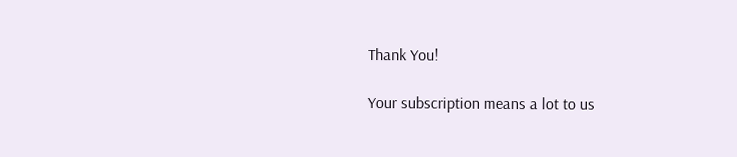Thank You!

Your subscription means a lot to us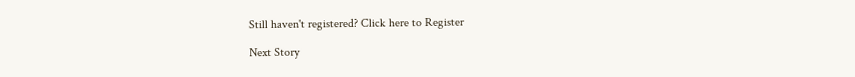Still haven't registered? Click here to Register

Next Story